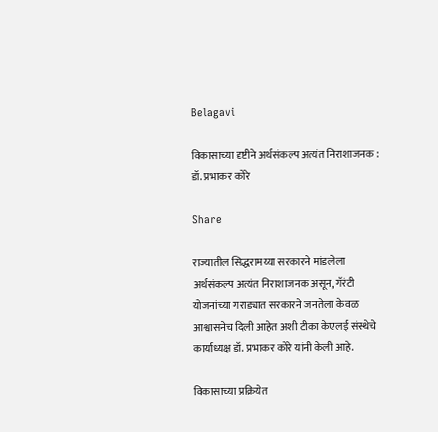Belagavi

विकासाच्या दृष्टीने अर्थसंकल्प अत्यंत निराशाजनक : डॉ. प्रभाकर कोरे

Share

राज्यातील सिद्धरामय्या सरकारने मांडलेला अर्थसंकल्प अत्यंत निराशाजनक असून, गॅरंटी योजनांच्या गराड्यात सरकारने जनतेला केवळ आश्वासनेच दिली आहेत अशी टीका केएलई संस्थेचे कार्याध्यक्ष डॉ. प्रभाकर कोरे यांनी केली आहे.

विकासाच्या प्रक्रियेत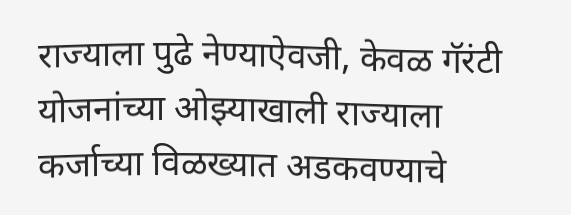राज्याला पुढे नेण्याऐवजी, केवळ गॅरंटी योजनांच्या ओझ्याखाली राज्याला कर्जाच्या विळख्यात अडकवण्याचे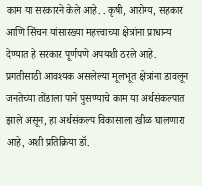काम या सरकारने केले आहे. . कृषी, आरोग्य, सहकार आणि सिंचन यांसारख्या महत्त्वाच्या क्षेत्रांना प्राधान्य देण्यात हे सरकार पूर्णपणे अपयशी ठरले आहे. प्रगतीसाठी आवश्यक असलेल्या मूलभूत क्षेत्रांना डावलून जनतेच्या तोंडाला पाने पुसण्याचे काम या अर्थसंकल्पात झाले असून, हा अर्थसंकल्प विकासाला खीळ घालणारा आहे, अशी प्रतिक्रिया डॉ.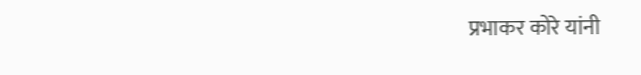प्रभाकर कोरे यांनी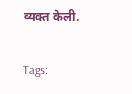व्यक्त केली.

Tags: